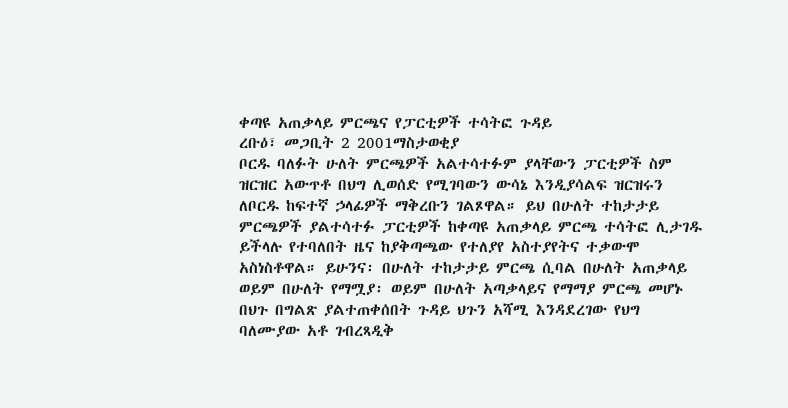ቀጣዩ አጠቃላይ ምርጫና የፓርቲዎች ተሳትፎ ጉዳይ
ረቡዕ፣ መጋቢት 2 2001ማስታወቂያ
ቦርዱ ባለፉት ሁለት ምርጫዎች አልተሳተፉም ያላቸውን ፓርቲዎች ስም ዝርዝር አውጥቶ በህግ ሊወሰድ የሚገባውን ውሳኔ እንዲያሳልፍ ዝርዝሩን ለቦርዱ ከፍተኛ ኃላፊዎች ማቅረቡን ገልጾዋል። ይህ በሁለት ተከታታይ ምርጫዎች ያልተሳተፉ ፓርቲዎች ከቀጣዩ አጠቃላይ ምርጫ ተሳትፎ ሊታገዱ ይችላሉ የተባለበት ዜና ከያቅጣጫው የተለያየ አስተያየትና ተቃውሞ አስነስቶዋል። ይሁንና፡ በሁለት ተከታታይ ምርጫ ሲባል በሁለት አጠቃላይ ወይም በሁለት የማሟያ፡ ወይም በሁለት አጣቃላይና የማማያ ምርጫ መሆኑ በህጉ በግልጽ ያልተጠቀሰበት ጉዳይ ህጉን አሻሚ እንዳደረገው የህግ ባለሙያው አቶ ገብረጻዲቅ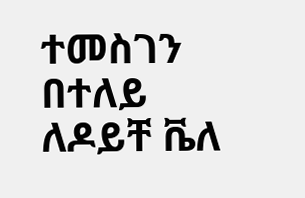ተመስገን በተለይ ለዶይቸ ቬለ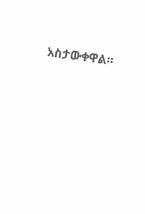አስታውቀዋል።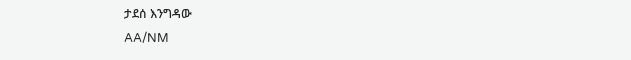ታደሰ እንግዳው
AA/NM